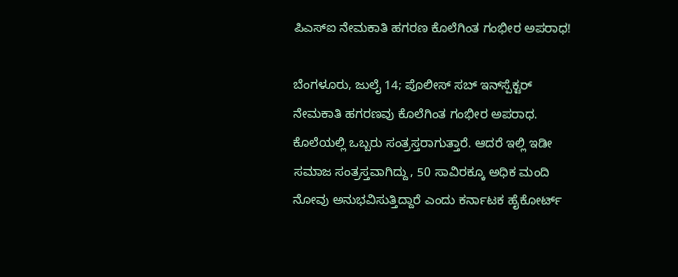ಪಿಎಸ್ಐ ನೇಮಕಾತಿ ಹಗರಣ ಕೊಲೆಗಿಂತ ಗಂಭೀರ ಅಪರಾಧ!

ಬೆಂಗಳೂರು, ಜುಲೈ 14; ಪೊಲೀಸ್‌ ಸಬ್‌ ಇನ್‌ಸ್ಪೆಕ್ಟರ್‌ ನೇಮಕಾತಿ ಹಗರಣವು ಕೊಲೆಗಿಂತ ಗಂಭೀರ ಅಪರಾಧ. ಕೊಲೆಯಲ್ಲಿ ಒಬ್ಬರು ಸಂತ್ರಸ್ತರಾಗುತ್ತಾರೆ. ಆದರೆ ಇಲ್ಲಿ ಇಡೀ ಸಮಾಜ ಸಂತ್ರಸ್ತವಾಗಿದ್ದು, 50 ಸಾವಿರಕ್ಕೂ ಅಧಿಕ ಮಂದಿ ನೋವು ಅನುಭವಿಸುತ್ತಿದ್ದಾರೆ ಎಂದು ಕರ್ನಾಟಕ ಹೈಕೋರ್ಟ್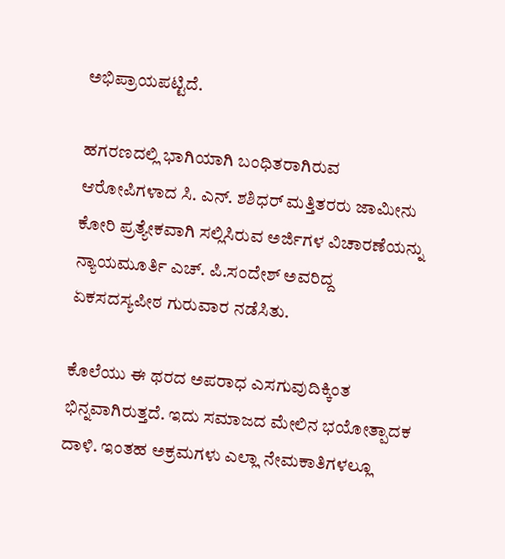ಅಭಿಪ್ರಾಯಪಟ್ಟಿದೆ.

ಹಗರಣದಲ್ಲಿ ಭಾಗಿಯಾಗಿ ಬಂಧಿತರಾಗಿರುವ ಆರೋಪಿಗಳಾದ ಸಿ. ಎನ್‌. ಶಶಿಧರ್‌ ಮತ್ತಿತರರು ಜಾಮೀನು ಕೋರಿ ಪ್ರತ್ಯೇಕವಾಗಿ ಸಲ್ಲಿಸಿರುವ ಅರ್ಜಿಗಳ ವಿಚಾರಣೆಯನ್ನು ನ್ಯಾಯಮೂರ್ತಿ ಎಚ್‌. ಪಿ.ಸಂದೇಶ್‌ ಅವರಿದ್ದ ಏಕಸದಸ್ಯಪೀಠ ಗುರುವಾರ ನಡೆಸಿತು.

ಕೊಲೆಯು ಈ ಥರದ ಅಪರಾಧ ಎಸಗುವುದಿಕ್ಕಿಂತ ಭಿನ್ನವಾಗಿರುತ್ತದೆ. ಇದು ಸಮಾಜದ ಮೇಲಿನ ಭಯೋತ್ಪಾದಕ ದಾಳಿ. ಇಂತಹ ಅಕ್ರಮಗಳು ಎಲ್ಲಾ ನೇಮಕಾತಿಗಳಲ್ಲೂ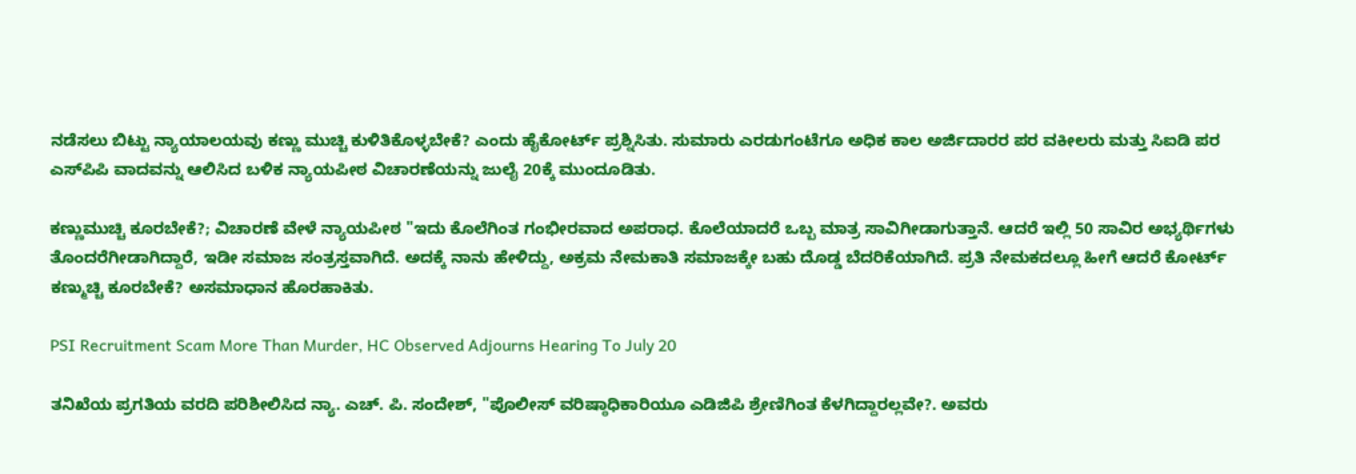ನಡೆಸಲು ಬಿಟ್ಟು ನ್ಯಾಯಾಲಯವು ಕಣ್ಣು ಮುಚ್ಚಿ ಕುಳಿತಿಕೊಳ್ಳಬೇಕೆ? ಎಂದು ಹೈಕೋರ್ಟ್‌ ಪ್ರಶ್ನಿಸಿತು. ಸುಮಾರು ಎರಡುಗಂಟೆಗೂ ಅಧಿಕ ಕಾಲ ಅರ್ಜಿದಾರರ ಪರ ವಕೀಲರು ಮತ್ತು ಸಿಐಡಿ ಪರ ಎಸ್‌ಪಿಪಿ ವಾದವನ್ನು ಆಲಿಸಿದ ಬಳಿಕ ನ್ಯಾಯಪೀಠ ವಿಚಾರಣೆಯನ್ನು ಜುಲೈ 20ಕ್ಕೆ ಮುಂದೂಡಿತು.

ಕಣ್ಣುಮುಚ್ಚಿ ಕೂರಬೇಕೆ?; ವಿಚಾರಣೆ ವೇಳೆ ನ್ಯಾಯಪೀಠ "ಇದು ಕೊಲೆಗಿಂತ ಗಂಭೀರವಾದ ಅಪರಾಧ. ಕೊಲೆಯಾದರೆ ಒಬ್ಬ ಮಾತ್ರ ಸಾವಿಗೀಡಾಗುತ್ತಾನೆ. ಆದರೆ ಇಲ್ಲಿ 50 ಸಾವಿರ ಅಭ್ಯರ್ಥಿಗಳು ತೊಂದರೆಗೀಡಾಗಿದ್ದಾರೆ, ಇಡೀ ಸಮಾಜ ಸಂತ್ರಸ್ತವಾಗಿದೆ. ಅದಕ್ಕೆ ನಾನು ಹೇಳಿದ್ದು, ಅಕ್ರಮ ನೇಮಕಾತಿ ಸಮಾಜಕ್ಕೇ ಬಹು ದೊಡ್ಡ ಬೆದರಿಕೆಯಾಗಿದೆ. ಪ್ರತಿ ನೇಮಕದಲ್ಲೂ ಹೀಗೆ ಆದರೆ ಕೋರ್ಟ್‌ ಕಣ್ಮುಚ್ಚಿ ಕೂರಬೇಕೆ? ಅಸಮಾಧಾನ ಹೊರಹಾಕಿತು.

PSI Recruitment Scam More Than Murder, HC Observed Adjourns Hearing To July 20

ತನಿಖೆಯ ಪ್ರಗತಿಯ ವರದಿ ಪರಿಶೀಲಿಸಿದ ನ್ಯಾ. ಎಚ್‌. ಪಿ. ಸಂದೇಶ್‌, "ಪೊಲೀಸ್‌ ವರಿಷ್ಠಾಧಿಕಾರಿಯೂ ಎಡಿಜಿಪಿ ಶ್ರೇಣಿಗಿಂತ ಕೆಳಗಿದ್ದಾರಲ್ಲವೇ?. ಅವರು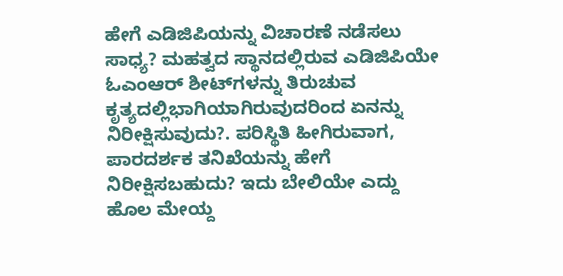ಹೇಗೆ ಎಡಿಜಿಪಿಯನ್ನು ವಿಚಾರಣೆ ನಡೆಸಲು ಸಾಧ್ಯ? ಮಹತ್ವದ ಸ್ಥಾನದಲ್ಲಿರುವ ಎಡಿಜಿಪಿಯೇ ಓಎಂಆರ್‌ ಶೀಟ್‌ಗಳನ್ನು ತಿರುಚುವ ಕೃತ್ಯದಲ್ಲಿಭಾಗಿಯಾಗಿರುವುದರಿಂದ ಏನನ್ನು ನಿರೀಕ್ಷಿಸುವುದು?. ಪರಿಸ್ಥಿತಿ ಹೀಗಿರುವಾಗ, ಪಾರದರ್ಶಕ ತನಿಖೆಯನ್ನು ಹೇಗೆ ನಿರೀಕ್ಷಿಸಬಹುದು? ಇದು ಬೇಲಿಯೇ ಎದ್ದು ಹೊಲ ಮೇಯ್ದ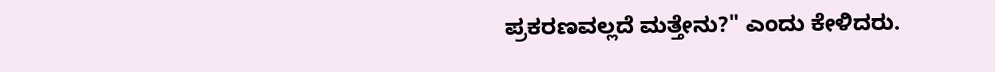ಪ್ರಕರಣವಲ್ಲದೆ ಮತ್ತೇನು?" ಎಂದು ಕೇಳಿದರು.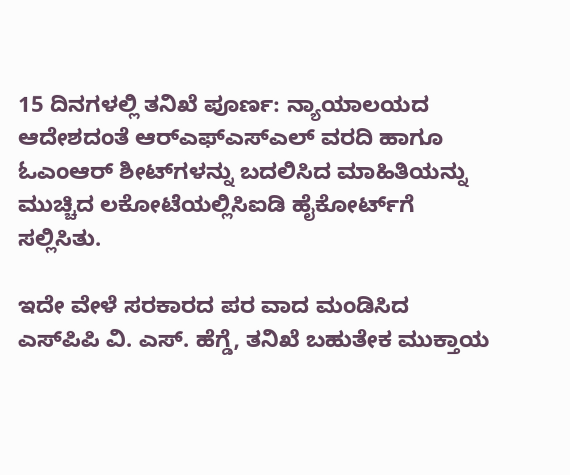15 ದಿನಗಳಲ್ಲಿ ತನಿಖೆ ಪೂರ್ಣ: ನ್ಯಾಯಾಲಯದ ಆದೇಶದಂತೆ ಆರ್‌ಎಫ್‌ಎಸ್‌ಎಲ್‌ ವರದಿ ಹಾಗೂ ಓಎಂಆರ್‌ ಶೀಟ್‌ಗಳನ್ನು ಬದಲಿಸಿದ ಮಾಹಿತಿಯನ್ನು ಮುಚ್ಚಿದ ಲಕೋಟೆಯಲ್ಲಿಸಿಐಡಿ ಹೈಕೋರ್ಟ್‌ಗೆ ಸಲ್ಲಿಸಿತು.

ಇದೇ ವೇಳೆ ಸರಕಾರದ ಪರ ವಾದ ಮಂಡಿಸಿದ ಎಸ್‌ಪಿಪಿ ವಿ. ಎಸ್‌. ಹೆಗ್ಡೆ, ತನಿಖೆ ಬಹುತೇಕ ಮುಕ್ತಾಯ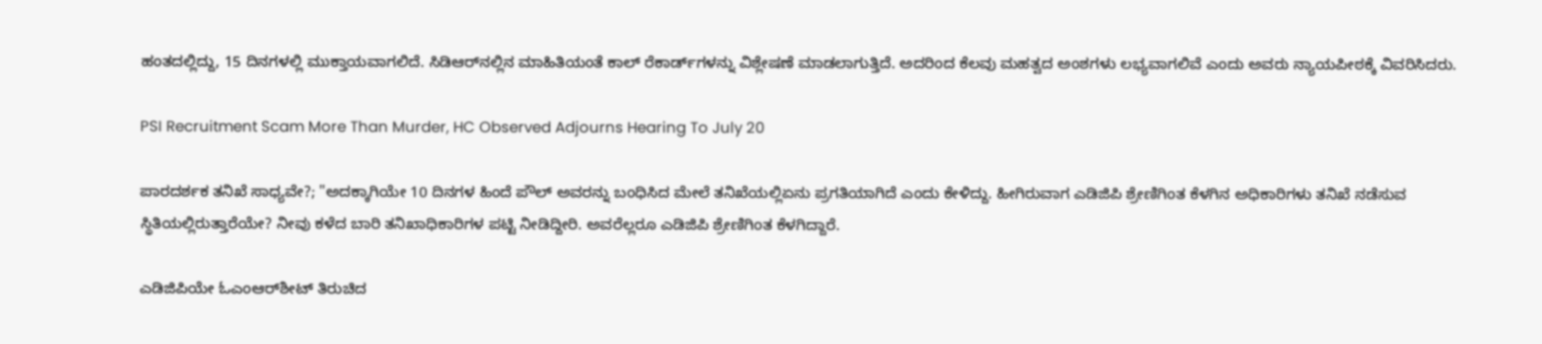ಹಂತದಲ್ಲಿದ್ದು, 15 ದಿನಗಳಲ್ಲಿ ಮುಕ್ತಾಯವಾಗಲಿದೆ. ಸಿಡಿಆರ್‌ನಲ್ಲಿನ ಮಾಹಿತಿಯಂತೆ ಕಾಲ್‌ ರೆಕಾರ್ಡ್‌ಗಳನ್ನು ವಿಶ್ಲೇಷಣೆ ಮಾಡಲಾಗುತ್ತಿದೆ. ಅದರಿಂದ ಕೆಲವು ಮಹತ್ವದ ಅಂಶಗಳು ಲಭ್ಯವಾಗಲಿವೆ ಎಂದು ಅವರು ನ್ಯಾಯಪೀಠಕ್ಕೆ ವಿವರಿಸಿದರು.

PSI Recruitment Scam More Than Murder, HC Observed Adjourns Hearing To July 20

ಪಾರದರ್ಶಕ ತನಿಖೆ ಸಾಧ್ಯವೇ?; "ಅದಕ್ಕಾಗಿಯೇ 10 ದಿನಗಳ ಹಿಂದೆ ಪೌಲ್‌ ಅವರನ್ನು ಬಂಧಿಸಿದ ಮೇಲೆ ತನಿಖೆಯಲ್ಲಿಏನು ಪ್ರಗತಿಯಾಗಿದೆ ಎಂದು ಕೇಳಿದ್ದು. ಹೀಗಿರುವಾಗ ಎಡಿಜಿಪಿ ಶ್ರೇಣಿಗಿಂತ ಕೆಳಗಿನ ಅಧಿಕಾರಿಗಳು ತನಿಖೆ ನಡೆಸುವ ಸ್ಥಿತಿಯಲ್ಲಿರುತ್ತಾರೆಯೇ? ನೀವು ಕಳೆದ ಬಾರಿ ತನಿಖಾಧಿಕಾರಿಗಳ ಪಟ್ಟಿ ನೀಡಿದ್ದೀರಿ. ಅವರೆಲ್ಲರೂ ಎಡಿಜಿಪಿ ಶ್ರೇಣಿಗಿಂತ ಕೆಳಗಿದ್ದಾರೆ.

ಎಡಿಜಿಪಿಯೇ ಓಎಂಆರ್‌ಶೀಟ್‌ ತಿರುಚಿದ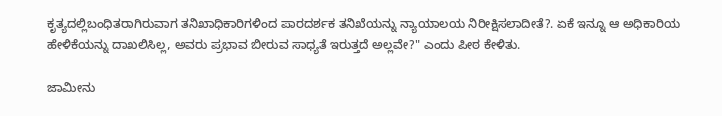ಕೃತ್ಯದಲ್ಲಿಬಂಧಿತರಾಗಿರುವಾಗ ತನಿಖಾಧಿಕಾರಿಗಳಿಂದ ಪಾರದರ್ಶಕ ತನಿಖೆಯನ್ನು ನ್ಯಾಯಾಲಯ ನಿರೀಕ್ಷಿಸಲಾದೀತೆ?. ಏಕೆ ಇನ್ನೂ ಆ ಅಧಿಕಾರಿಯ ಹೇಳಿಕೆಯನ್ನು ದಾಖಲಿಸಿಲ್ಲ, ಅವರು ಪ್ರಭಾವ ಬೀರುವ ಸಾಧ್ಯತೆ ಇರುತ್ತದೆ ಅಲ್ಲವೇ?" ಎಂದು ಪೀಠ ಕೇಳಿತು.

ಜಾಮೀನು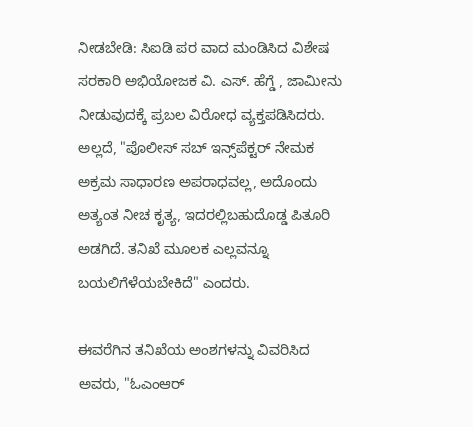ನೀಡಬೇಡಿ: ಸಿಐಡಿ ಪರ ವಾದ ಮಂಡಿಸಿದ ವಿಶೇಷ ಸರಕಾರಿ ಅಭಿಯೋಜಕ ವಿ. ಎಸ್‌. ಹೆಗ್ಡೆ , ಜಾಮೀನು ನೀಡುವುದಕ್ಕೆ ಪ್ರಬಲ ವಿರೋಧ ವ್ಯಕ್ತಪಡಿಸಿದರು. ಅಲ್ಲದೆ, "ಪೊಲೀಸ್‌ ಸಬ್‌ ಇನ್ಸ್‌ಪೆಕ್ಟರ್‌ ನೇಮಕ ಅಕ್ರಮ ಸಾಧಾರಣ ಅಪರಾಧವಲ್ಲ, ಅದೊಂದು ಅತ್ಯಂತ ನೀಚ ಕೃತ್ಯ, ಇದರಲ್ಲಿಬಹುದೊಡ್ಡ ಪಿತೂರಿ ಅಡಗಿದೆ. ತನಿಖೆ ಮೂಲಕ ಎಲ್ಲವನ್ನೂ ಬಯಲಿಗೆಳೆಯಬೇಕಿದೆ" ಎಂದರು.

ಈವರೆಗಿನ ತನಿಖೆಯ ಅಂಶಗಳನ್ನು ವಿವರಿಸಿದ ಅವರು, "ಓಎಂಆರ್‌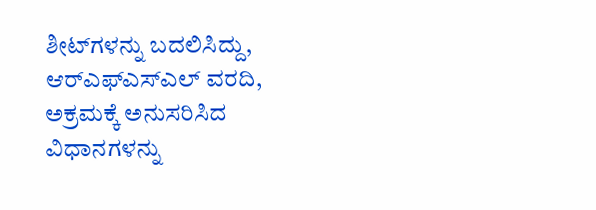ಶೀಟ್‌ಗಳನ್ನು ಬದಲಿಸಿದ್ದು, ಆರ್‌ಎಫ್‌ಎಸ್‌ಎಲ್‌ ವರದಿ, ಅಕ್ರಮಕ್ಕೆ ಅನುಸರಿಸಿದ ವಿಧಾನಗಳನ್ನು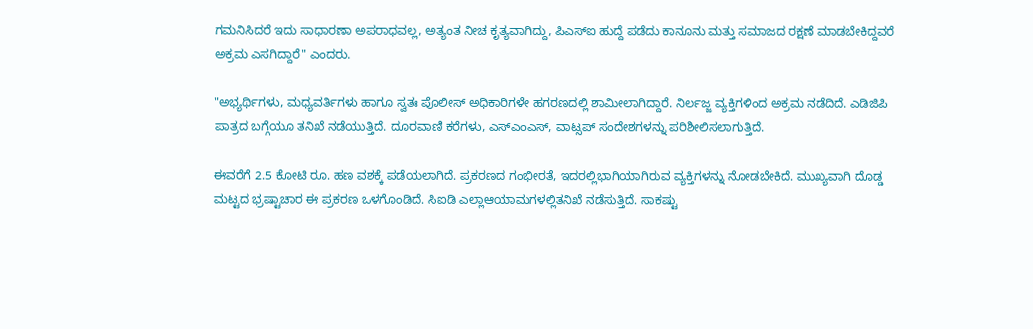ಗಮನಿಸಿದರೆ ಇದು ಸಾಧಾರಣಾ ಅಪರಾಧವಲ್ಲ, ಅತ್ಯಂತ ನೀಚ ಕೃತ್ಯವಾಗಿದ್ದು, ಪಿಎಸ್‌ಐ ಹುದ್ದೆ ಪಡೆದು ಕಾನೂನು ಮತ್ತು ಸಮಾಜದ ರಕ್ಷಣೆ ಮಾಡಬೇಕಿದ್ದವರೆ ಅಕ್ರಮ ಎಸಗಿದ್ದಾರೆ" ಎಂದರು.

"ಅಭ್ಯರ್ಥಿಗಳು, ಮಧ್ಯವರ್ತಿಗಳು ಹಾಗೂ ಸ್ವತಃ ಪೊಲೀಸ್‌ ಅಧಿಕಾರಿಗಳೇ ಹಗರಣದಲ್ಲಿ ಶಾಮೀಲಾಗಿದ್ದಾರೆ. ನಿರ್ಲಜ್ಜ ವ್ಯಕ್ತಿಗಳಿಂದ ಅಕ್ರಮ ನಡೆದಿದೆ. ಎಡಿಜಿಪಿ ಪಾತ್ರದ ಬಗ್ಗೆಯೂ ತನಿಖೆ ನಡೆಯುತ್ತಿದೆ. ದೂರವಾಣಿ ಕರೆಗಳು, ಎಸ್‌ಎಂಎಸ್‌, ವಾಟ್ಸಪ್‌ ಸಂದೇಶಗಳನ್ನು ಪರಿಶೀಲಿಸಲಾಗುತ್ತಿದೆ.

ಈವರೆಗೆ 2.5 ಕೋಟಿ ರೂ. ಹಣ ವಶಕ್ಕೆ ಪಡೆಯಲಾಗಿದೆ. ಪ್ರಕರಣದ ಗಂಭೀರತೆ, ಇದರಲ್ಲಿಭಾಗಿಯಾಗಿರುವ ವ್ಯಕ್ತಿಗಳನ್ನು ನೋಡಬೇಕಿದೆ. ಮುಖ್ಯವಾಗಿ ದೊಡ್ಡ ಮಟ್ಟದ ಭ್ರಷ್ಟಾಚಾರ ಈ ಪ್ರಕರಣ ಒಳಗೊಂಡಿದೆ. ಸಿಐಡಿ ಎಲ್ಲಾಆಯಾಮಗಳಲ್ಲಿತನಿಖೆ ನಡೆಸುತ್ತಿದೆ. ಸಾಕಷ್ಟು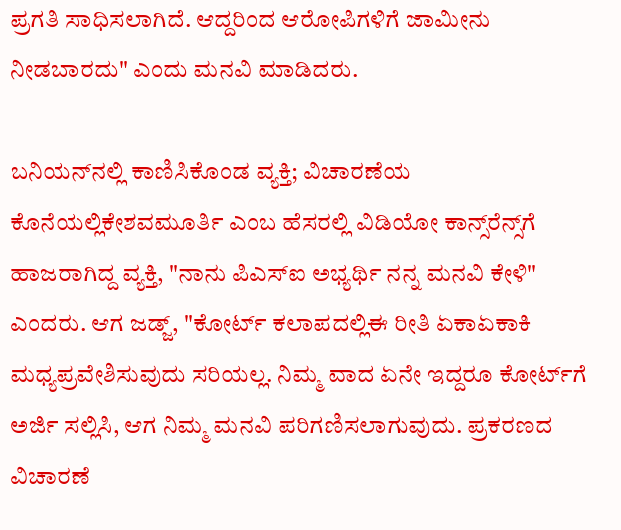ಪ್ರಗತಿ ಸಾಧಿಸಲಾಗಿದೆ. ಆದ್ದರಿಂದ ಆರೋಪಿಗಳಿಗೆ ಜಾಮೀನು ನೀಡಬಾರದು" ಎಂದು ಮನವಿ ಮಾಡಿದರು.

ಬನಿಯನ್‌ನಲ್ಲಿ ಕಾಣಿಸಿಕೊಂಡ ವ್ಯಕ್ತಿ; ವಿಚಾರಣೆಯ ಕೊನೆಯಲ್ಲಿಕೇಶವಮೂರ್ತಿ ಎಂಬ ಹೆಸರಲ್ಲಿ ವಿಡಿಯೋ ಕಾನ್ಸ್‌ರೆನ್ಸ್‌ಗೆ ಹಾಜರಾಗಿದ್ದ ವ್ಯಕ್ತಿ, "ನಾನು ಪಿಎಸ್‌ಐ ಅಭ್ಯರ್ಥಿ ನನ್ನ ಮನವಿ ಕೇಳಿ" ಎಂದರು. ಆಗ ಜಡ್ಜ್‌, "ಕೋರ್ಟ್‌ ಕಲಾಪದಲ್ಲಿಈ ರೀತಿ ಏಕಾಏಕಾಕಿ ಮಧ್ಯಪ್ರವೇಶಿಸುವುದು ಸರಿಯಲ್ಲ. ನಿಮ್ಮ ವಾದ ಏನೇ ಇದ್ದರೂ ಕೋರ್ಟ್‌ಗೆ ಅರ್ಜಿ ಸಲ್ಲಿಸಿ, ಆಗ ನಿಮ್ಮ ಮನವಿ ಪರಿಗಣಿಸಲಾಗುವುದು. ಪ್ರಕರಣದ ವಿಚಾರಣೆ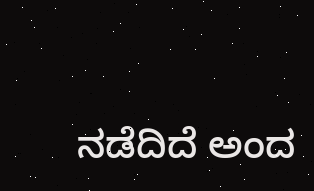ನಡೆದಿದೆ ಅಂದ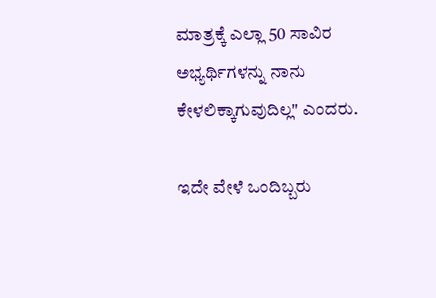ಮಾತ್ರಕ್ಕೆ ಎಲ್ಲಾ 50 ಸಾವಿರ ಅಭ್ಯರ್ಥಿಗಳನ್ನು ನಾನು ಕೇಳಲಿಕ್ಕಾಗುವುದಿಲ್ಲ" ಎಂದರು.

ಇದೇ ವೇಳೆ ಒಂದಿಬ್ಬರು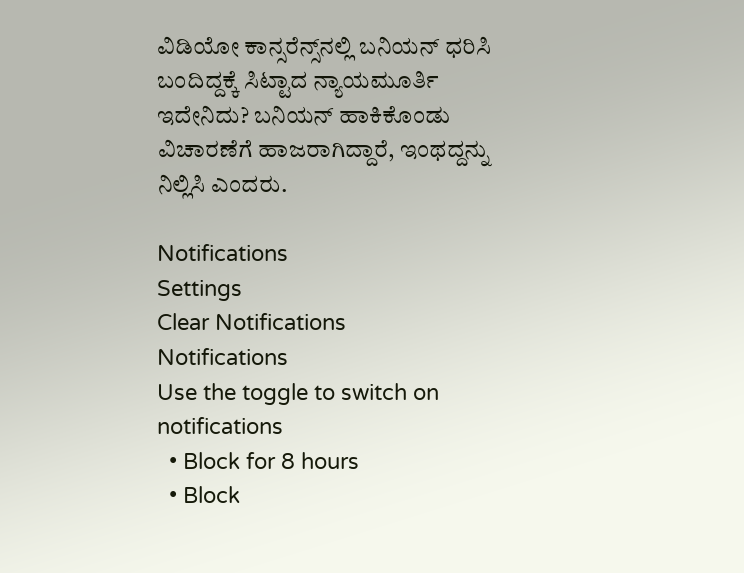ವಿಡಿಯೋ ಕಾನ್ಸರೆನ್ಸ್‌ನಲ್ಲಿ ಬನಿಯನ್‌ ಧರಿಸಿ ಬಂದಿದ್ದಕ್ಕೆ ಸಿಟ್ಟಾದ ನ್ಯಾಯಮೂರ್ತಿ ಇದೇನಿದು? ಬನಿಯನ್‌ ಹಾಕಿಕೊಂಡು ವಿಚಾರಣೆಗೆ ಹಾಜರಾಗಿದ್ದಾರೆ, ಇಂಥದ್ದನ್ನು ನಿಲ್ಲಿಸಿ ಎಂದರು.

Notifications
Settings
Clear Notifications
Notifications
Use the toggle to switch on notifications
  • Block for 8 hours
  • Block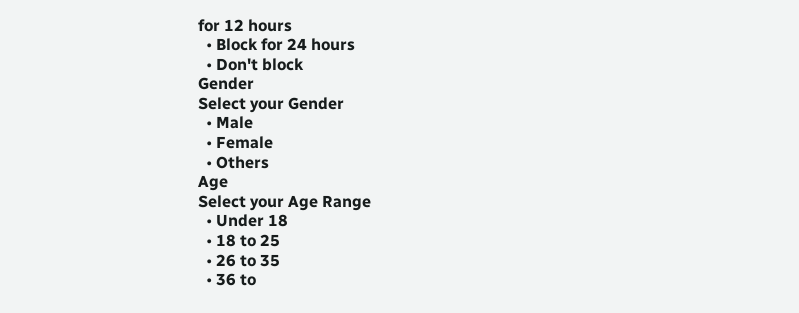for 12 hours
  • Block for 24 hours
  • Don't block
Gender
Select your Gender
  • Male
  • Female
  • Others
Age
Select your Age Range
  • Under 18
  • 18 to 25
  • 26 to 35
  • 36 to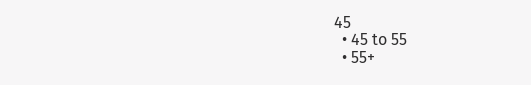45
  • 45 to 55
  • 55+